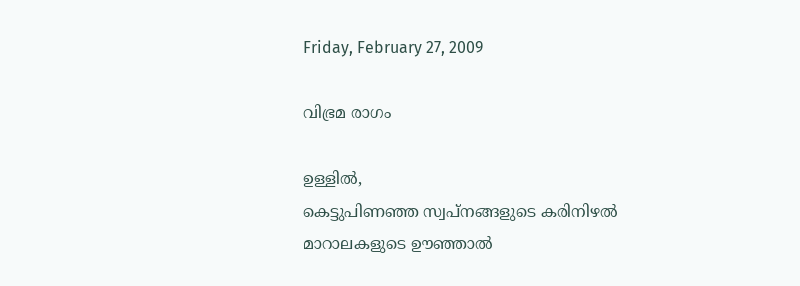Friday, February 27, 2009

വിഭ്രമ രാഗം

ഉള്ളില്‍,
കെട്ടുപിണഞ്ഞ സ്വപ്നങ്ങളുടെ കരിനിഴല്‍
മാറാലകളുടെ ഊഞ്ഞാല്‍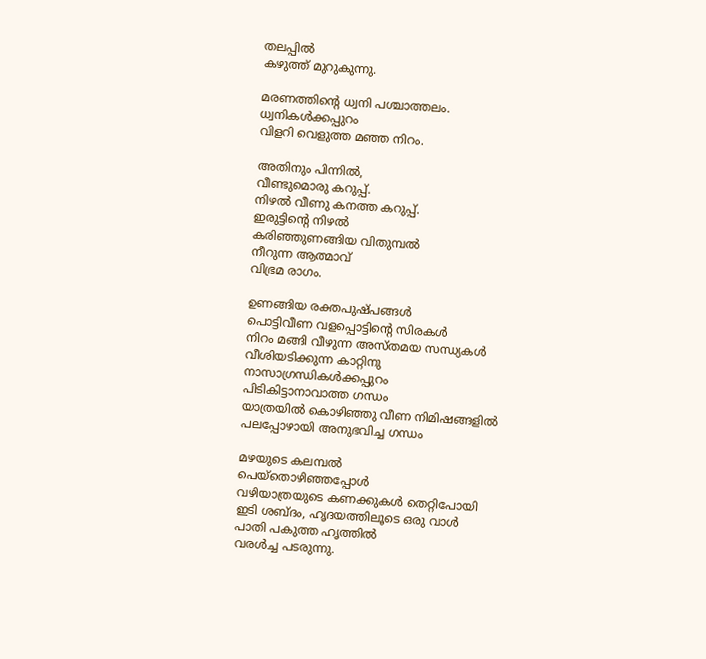തലപ്പില്‍
കഴുത്ത് മുറുകുന്നു.

മരണത്തിന്റെ ധ്വനി പശ്ചാത്തലം.
ധ്വനികള്‍ക്കപ്പുറം
വിളറി വെളുത്ത മഞ്ഞ നിറം.

അതിനും പിന്നില്‍,
വീണ്ടുമൊരു കറുപ്പ്.
നിഴല്‍ വീണു കനത്ത കറുപ്പ്.
ഇരുട്ടിന്റെ നിഴല്‍
കരിഞ്ഞുണങ്ങിയ വിതുമ്പല്‍
നീറുന്ന ആത്മാവ്
വിഭ്രമ രാഗം.

ഉണങ്ങിയ രക്തപുഷ്പങ്ങള്‍
പൊട്ടിവീണ വളപ്പൊട്ടിന്റെ സിരകള്‍
നിറം മങ്ങി വീഴുന്ന അസ്തമയ സന്ധ്യകള്‍
വീശിയടിക്കുന്ന കാറ്റിനു
നാസാഗ്രന്ധികള്‍ക്കപ്പുറം
പിടികിട്ടാനാവാത്ത ഗന്ധം
യാത്രയില്‍ കൊഴിഞ്ഞു വീണ നിമിഷങ്ങളില്‍
പലപ്പോഴായി അനുഭവിച്ച ഗന്ധം

മഴയുടെ കലമ്പല്‍
പെയ്തൊഴിഞ്ഞപ്പോള്‍
വഴിയാത്രയുടെ കണക്കുകള്‍ തെറ്റിപോയി
ഇടി ശബ്ദം, ഹൃദയത്തിലൂടെ ഒരു വാള്‍
പാതി പകുത്ത ഹൃത്തില്‍
വരള്‍ച്ച പടരുന്നു.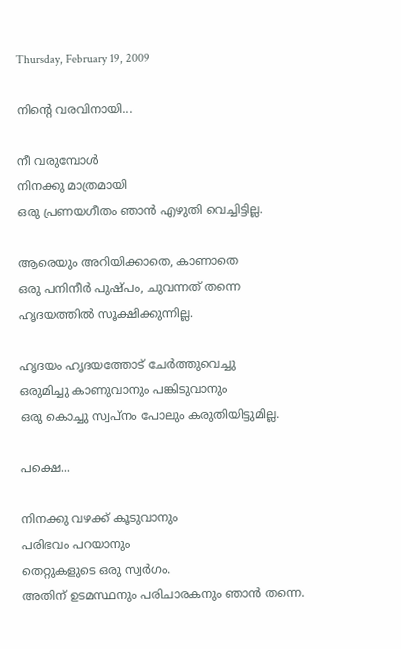Thursday, February 19, 2009

നിന്‍റെ വരവിനായി...

നീ വരുമ്പോള്‍
നിനക്കു മാത്രമായി
ഒരു പ്രണയഗീതം ഞാന്‍ എഴുതി വെച്ചിട്ടില്ല.

ആരെയും അറിയിക്കാതെ, കാണാതെ
ഒരു പനിനീര്‍ പുഷ്പം, ചുവന്നത് തന്നെ
ഹൃദയത്തില്‍ സൂക്ഷിക്കുന്നില്ല.

ഹൃദയം ഹൃദയത്തോട് ചേര്‍ത്തുവെച്ചു
ഒരുമിച്ചു കാണുവാനും പങ്കിടുവാനും
ഒരു കൊച്ചു സ്വപ്നം പോലും കരുതിയിട്ടുമില്ല.

പക്ഷെ...

നിനക്കു വഴക്ക് കൂടുവാനും
പരിഭവം പറയാനും
തെറ്റുകളുടെ ഒരു സ്വര്‍ഗം.
അതിന് ഉടമസ്ഥനും പരിചാരകനും ഞാന്‍ തന്നെ.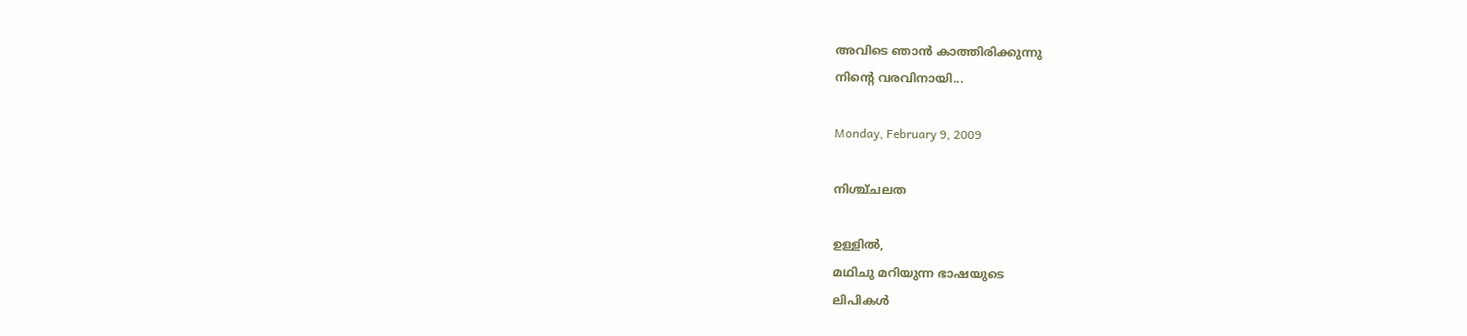അവിടെ ഞാന്‍ കാത്തിരിക്കുന്നു
നിന്‍റെ വരവിനായി...

Monday, February 9, 2009

നിശ്ച്ചലത

ഉള്ളില്‍,
മഥിചു മറിയുന്ന ഭാഷയുടെ
ലിപികള്‍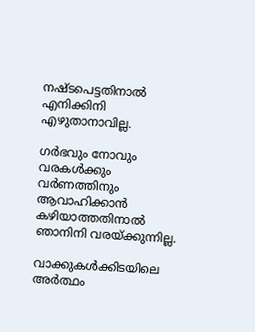നഷ്ടപെട്ടതിനാല്‍
എനിക്കിനി എഴുതാനാവില്ല.

ഗര്‍ഭവും നോവും
വരകള്‍ക്കും വര്‍ണത്തിനും
ആവാഹിക്കാന്‍ കഴിയാത്തതിനാല്‍
ഞാനിനി വരയ്ക്കുന്നില്ല.

വാക്കുകള്‍ക്കിടയിലെ അര്‍ത്ഥം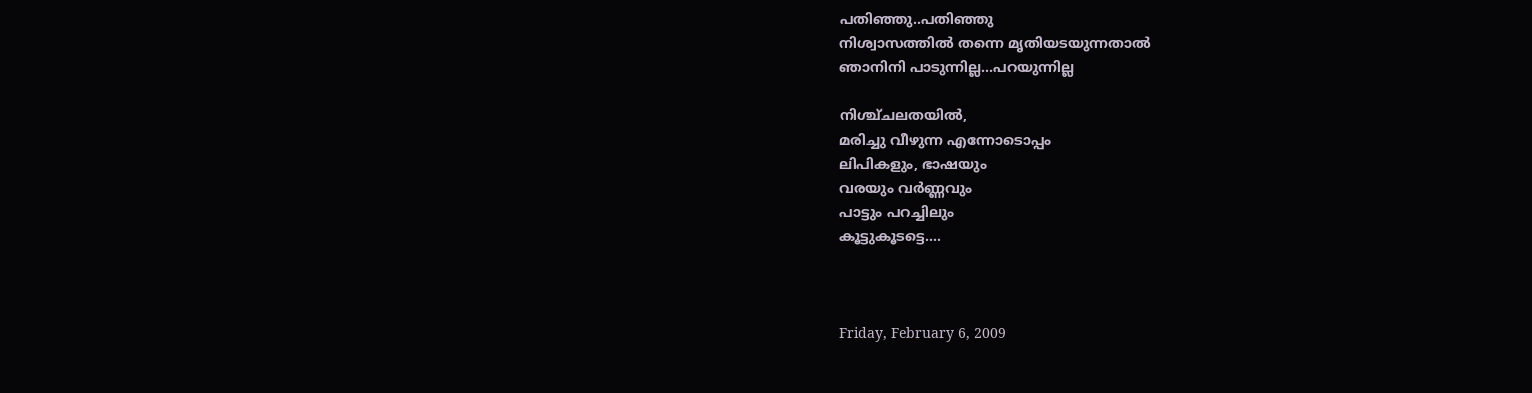പതിഞ്ഞു..പതിഞ്ഞു
നിശ്വാസത്തില്‍ തന്നെ മൃതിയടയുന്നതാല്‍
ഞാനിനി പാടുന്നില്ല...പറയുന്നില്ല

നിശ്ച്ചലതയില്‍,
മരിച്ചു വീഴുന്ന എന്നോടൊപ്പം
ലിപികളും, ഭാഷയും
വരയും വര്‍ണ്ണവും
പാട്ടും പറച്ചിലും
കൂട്ടുകൂടട്ടെ....



Friday, February 6, 2009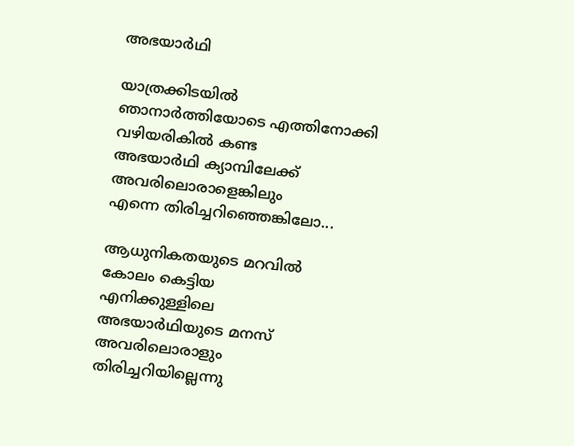അഭയാര്‍ഥി

യാത്രക്കിടയില്‍
ഞാനാര്‍ത്തിയോടെ എത്തിനോക്കി
വഴിയരികില്‍ കണ്ട
അഭയാര്‍ഥി ക്യാമ്പിലേക്ക്
അവരിലൊരാളെങ്കിലും
എന്നെ തിരിച്ചറിഞ്ഞെങ്കിലോ...

ആധുനികതയുടെ മറവില്‍
കോലം കെട്ടിയ
എനിക്കുള്ളിലെ
അഭയാര്‍ഥിയുടെ മനസ്
അവരിലൊരാളും
തിരിച്ചറിയില്ലെന്നു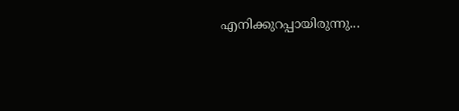എനിക്കുറപ്പായിരുന്നു...